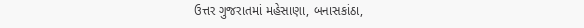ઉત્તર ગુજરાતમાં મહેસાણા, બનાસકાંઠા,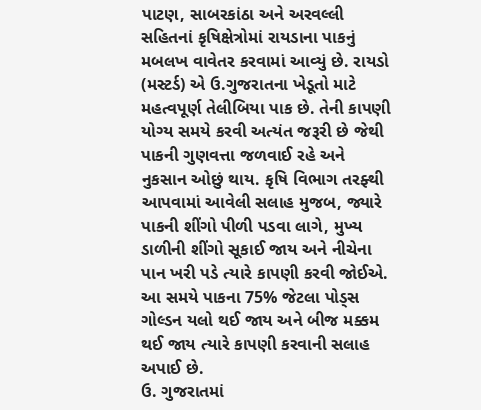પાટણ, સાબરકાંઠા અને અરવલ્લી સહિતનાં કૃષિક્ષેત્રોમાં રાયડાના પાકનું મબલખ વાવેતર કરવામાં આવ્યું છે. રાયડો (મસ્ટર્ડ) એ ઉ.ગુજરાતના ખેડૂતો માટે મહત્વપૂર્ણ તેલીબિયા પાક છે. તેની કાપણી યોગ્ય સમયે કરવી અત્યંત જરૂરી છે જેથી પાકની ગુણવત્તા જળવાઈ રહે અને નુકસાન ઓછું થાય. કૃષિ વિભાગ તરફ્થી આપવામાં આવેલી સલાહ મુજબ, જ્યારે પાકની શીંગો પીળી પડવા લાગે, મુખ્ય ડાળીની શીંગો સૂકાઈ જાય અને નીચેના પાન ખરી પડે ત્યારે કાપણી કરવી જોઈએ. આ સમયે પાકના 75% જેટલા પોડ્સ ગોલ્ડન યલો થઈ જાય અને બીજ મક્કમ થઈ જાય ત્યારે કાપણી કરવાની સલાહ અપાઈ છે.
ઉ. ગુજરાતમાં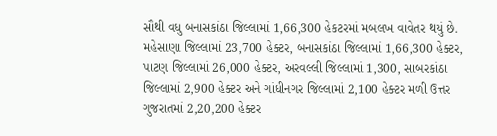સૌથી વધુ બનાસકાંઠા જિલ્લામાં 1,66,300 હેકટરમાં મબલખ વાવેતર થયું છે. મહેસાણા જિલ્લામાં 23,700 હેક્ટર, બનાસકાંઠા જિલ્લામાં 1,66,300 હેક્ટર, પાટણ જિલ્લામાં 26,000 હેક્ટર, અરવલ્લી જિલ્લામાં 1,300, સાબરકાંઠા જિલ્લામાં 2,900 હેક્ટર અને ગાંધીનગર જિલ્લામાં 2,100 હેક્ટર મળી ઉત્તર ગુજરાતમાં 2,20,200 હેક્ટર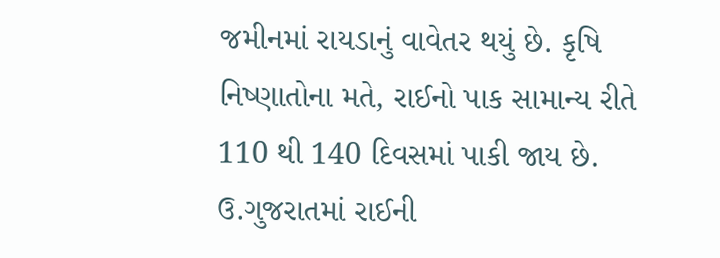જમીનમાં રાયડાનું વાવેતર થયું છે. કૃષિ નિષ્ણાતોના મતે, રાઈનો પાક સામાન્ય રીતે 110 થી 140 દિવસમાં પાકી જાય છે. ઉ.ગુજરાતમાં રાઈની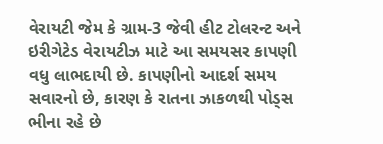વેરાયટી જેમ કે ગ્રામ-3 જેવી હીટ ટોલરન્ટ અને ઇરીગેટેડ વેરાયટીઝ માટે આ સમયસર કાપણી વધુ લાભદાયી છે. કાપણીનો આદર્શ સમય સવારનો છે, કારણ કે રાતના ઝાકળથી પોડ્સ ભીના રહે છે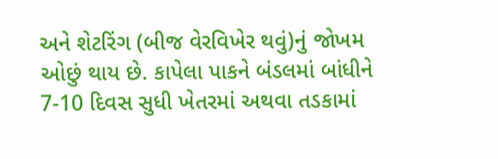અને શેટરિંગ (બીજ વેરવિખેર થવું)નું જોખમ ઓછું થાય છે. કાપેલા પાકને બંડલમાં બાંધીને 7-10 દિવસ સુધી ખેતરમાં અથવા તડકામાં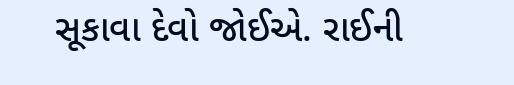સૂકાવા દેવો જોઈએ. રાઈની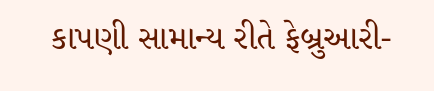કાપણી સામાન્ય રીતે ફેબ્રુઆરી-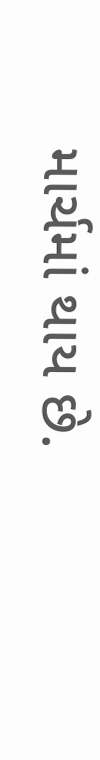માર્ચમાં થાય છે.